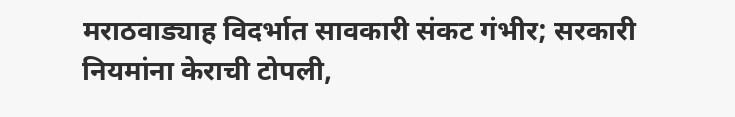मराठवाड्याह विदर्भात सावकारी संकट गंभीर; सरकारी नियमांना केराची टोपली,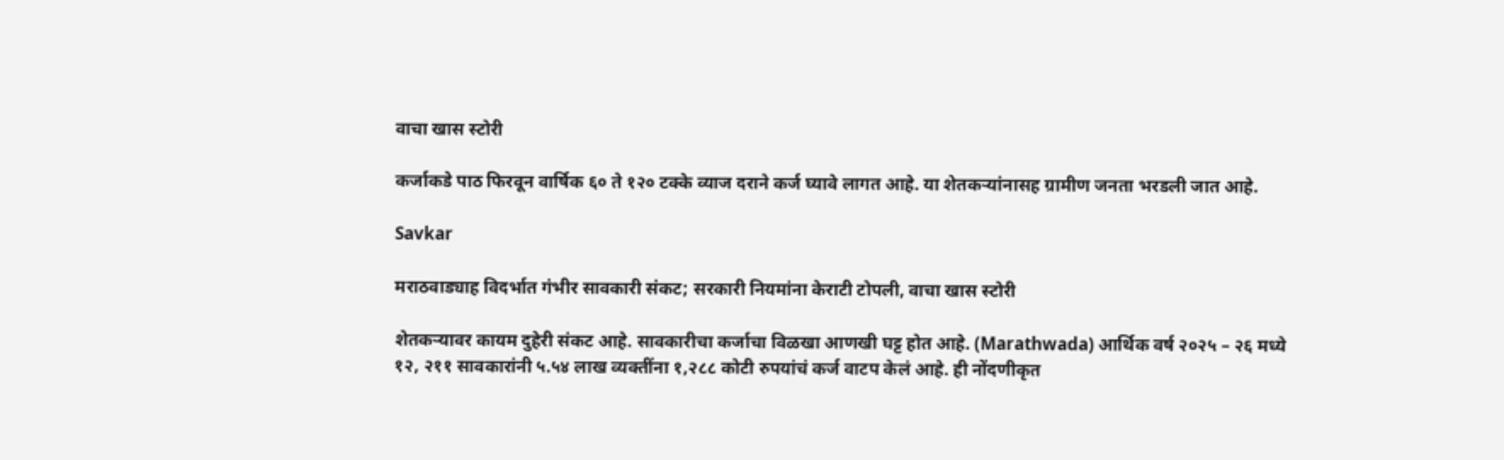वाचा खास स्टोरी

कर्जाकडे पाठ फिरवून वार्षिक ६० ते १२० टक्के व्याज दराने कर्ज घ्यावे लागत आहे. या शेतकऱ्यांनासह ग्रामीण जनता भरडली जात आहे.

Savkar

मराठवाड्याह विदर्भात गंभीर सावकारी संकट; सरकारी नियमांना केराटी टोपली, वाचा खास स्टोरी

शेतकऱ्यावर कायम दुहेरी संकट आहे. सावकारीचा कर्जाचा विळखा आणखी घट्ट होत आहे. (Marathwada) आर्थिक वर्ष २०२५ – २६ मध्ये १२, २११ सावकारांनी ५.५४ लाख व्यक्तींना १,२८८ कोटी रुपयांचं कर्ज वाटप केलं आहे. ही नोंदणीकृत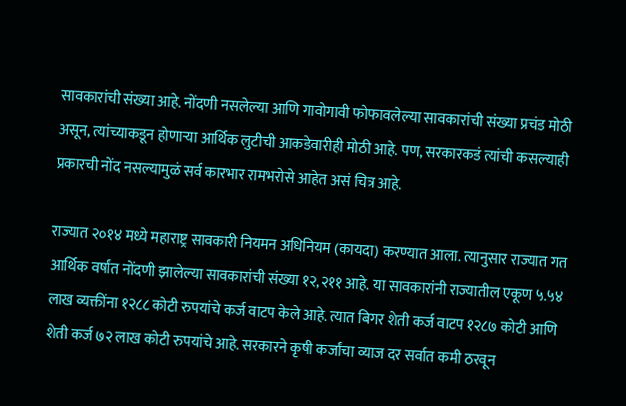सावकारांची संख्या आहे. नोंदणी नसलेल्या आणि गावोगावी फोफावलेल्या सावकारांची संख्या प्रचंड मोठी असून, त्यांच्याकडून होणाऱ्या आर्थिक लुटीची आकडेवारीही मोठी आहे. पण, सरकारकडं त्यांची कसल्याही प्रकारची नोंद नसल्यामुळं सर्व कारभार रामभरोसे आहेत असं चित्र आहे.

राज्यात २०१४ मध्ये महाराष्ट्र सावकारी नियमन अधिनियम (कायदा) करण्यात आला. त्यानुसार राज्यात गत आर्थिक वर्षांत नोंदणी झालेल्या सावकारांची संख्या १२,२११ आहे. या सावकारांनी राज्यातील एकूण ५.५४ लाख व्यक्तींना १२८८ कोटी रुपयांचे कर्ज वाटप केले आहे. त्यात बिगर शेती कर्ज वाटप १२८७ कोटी आणि शेती कर्ज ७२ लाख कोटी रुपयांचे आहे. सरकारने कृषी कर्जांचा व्याज दर सर्वात कमी ठरवून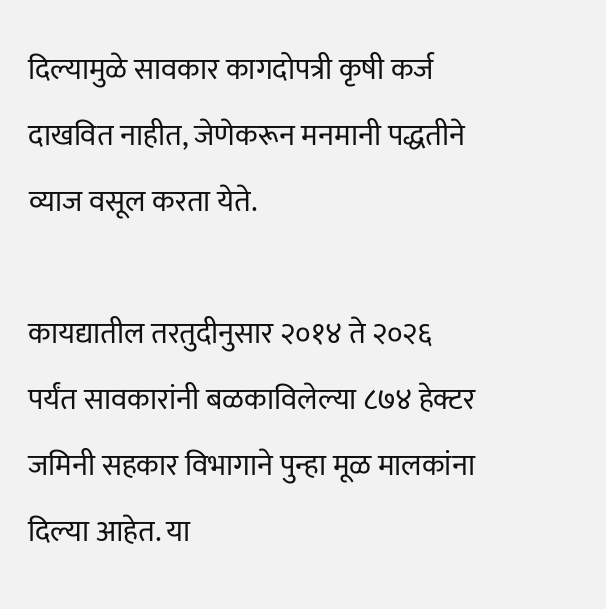दिल्यामुळे सावकार कागदोपत्री कृषी कर्ज दाखवित नाहीत, जेणेकरून मनमानी पद्धतीने व्याज वसूल करता येते.

कायद्यातील तरतुदीनुसार २०१४ ते २०२६ पर्यंत सावकारांनी बळकाविलेल्या ८७४ हेक्टर जमिनी सहकार विभागाने पुन्हा मूळ मालकांना दिल्या आहेत. या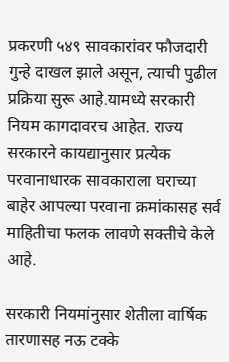प्रकरणी ५४९ सावकारांवर फौजदारी गुन्हे दाखल झाले असून, त्याची पुढील प्रक्रिया सुरू आहे.यामध्ये सरकारी नियम कागदावरच आहेत. राज्य सरकारने कायद्यानुसार प्रत्येक परवानाधारक सावकाराला घराच्या बाहेर आपल्या परवाना क्रमांकासह सर्व माहितीचा फलक लावणे सक्तीचे केले आहे.

सरकारी नियमांनुसार शेतीला वार्षिक तारणासह नऊ टक्के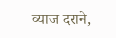व्याज दराने,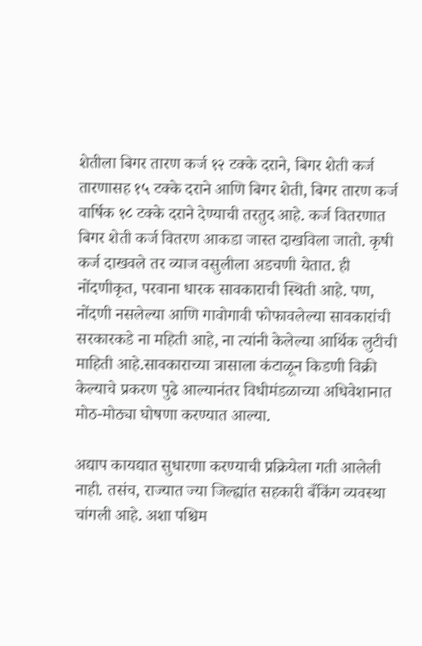शेतीला बिगर तारण कर्ज १२ टक्के दराने, बिगर शेती कर्ज तारणासह १५ टक्के दराने आणि बिगर शेती, बिगर तारण कर्ज वार्षिक १८ टक्के दराने देण्याची तरतुद आहे. कर्ज वितरणात बिगर शेती कर्ज वितरण आकडा जास्त दाखविला जातो. कृषी कर्ज दाखवले तर व्याज वसुलीला अडचणी येतात. ही नोंदणीकृत, परवाना धारक सावकाराची स्थिती आहे. पण, नोंदणी नसलेल्या आणि गावोगावी फोफावलेल्या सावकारांची सरकारकडे ना महिती आहे, ना त्यांनी केलेल्या आर्थिक लुटीची माहिती आहे.सावकाराच्या त्रासाला कंटाळून किडणी विक्री केल्याचे प्रकरण पुढे आल्यानंतर विधीमंडळाच्या अधिवेशानात मोठ-मोठ्या घोषणा करण्यात आल्या.

अद्याप कायद्यात सुधारणा करण्याची प्रक्रियेला गती आलेली नाही. तसंच, राज्यात ज्या जिल्ह्यांत सहकारी बँकिंग व्यवस्था चांगली आहे. अशा पश्चिम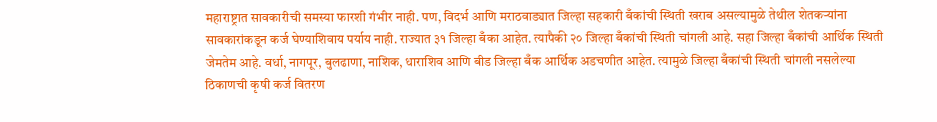महाराष्ट्रात सावकारीची समस्या फारशी गंभीर नाही. पण, विदर्भ आणि मराठवाड्यात जिल्हा सहकारी बँकांची स्थिती खराब असल्यामुळे तेथील शेतकऱ्यांना सावकारांकडून कर्ज घेण्याशिवाय पर्याय नाही. राज्यात ३१ जिल्हा बँका आहेत. त्यापैकी २० जिल्हा बँकांची स्थिती चांगली आहे. सहा जिल्हा बँकांची आर्थिक स्थिती जेमतेम आहे. वर्धा, नागपूर, बुलढाणा, नाशिक, धाराशिव आणि बीड जिल्हा बँक आर्थिक अडचणीत आहेत. त्यामुळे जिल्हा बँकांची स्थिती चांगली नसलेल्या ठिकाणची कृषी कर्ज वितरण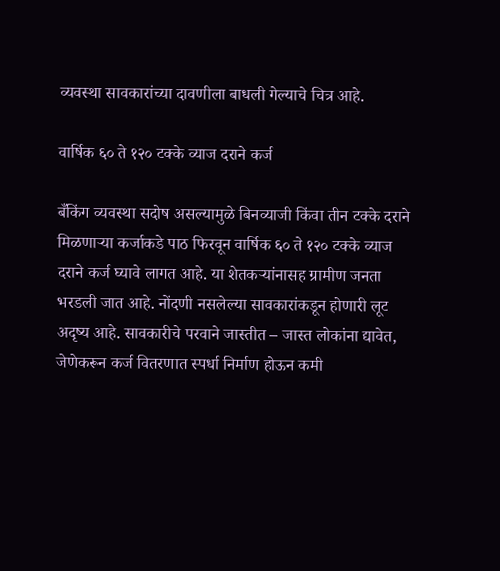व्यवस्था सावकारांच्या दावणीला बाधली गेल्याचे चित्र आहे.

वार्षिक ६० ते १२० टक्के व्याज दराने कर्ज

बँकिंग व्यवस्था सदोष असल्यामुळे बिनव्याजी किंवा तीन टक्के दराने मिळणाऱ्या कर्जाकडे पाठ फिरवून वार्षिक ६० ते १२० टक्के व्याज दराने कर्ज घ्यावे लागत आहे. या शेतकऱ्यांनासह ग्रामीण जनता भरडली जात आहे. नोंदणी नसलेल्या सावकारांकडून होणारी लूट अदृष्य आहे. सावकारीचे परवाने जास्तीत – जास्त लोकांना द्यावेत, जेणेकरून कर्ज वितरणात स्पर्धा निर्माण होऊन कमी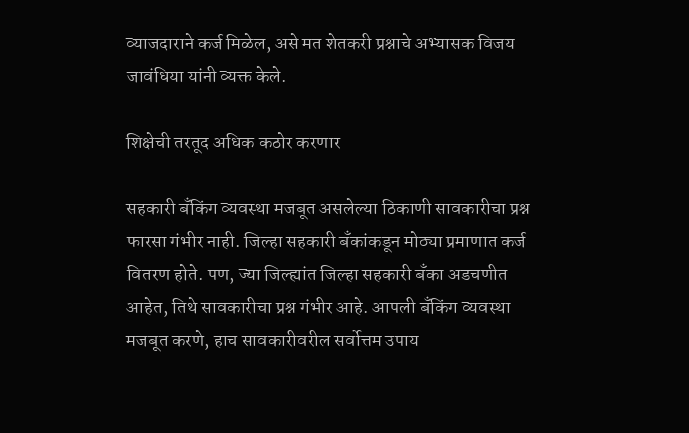व्याजदाराने कर्ज मिळेल, असे मत शेतकरी प्रश्नाचे अभ्यासक विजय जावंधिया यांनी व्यक्त केले.

शिक्षेची तरतूद अधिक कठोर करणार

सहकारी बँकिंग व्यवस्था मजबूत असलेल्या ठिकाणी सावकारीचा प्रश्न फारसा गंभीर नाही. जिल्हा सहकारी बँकांकडून मोठ्या प्रमाणात कर्ज वितरण होते. पण, ज्या जिल्ह्यांत जिल्हा सहकारी बँका अडचणीत आहेत, तिथे सावकारीचा प्रश्न गंभीर आहे. आपली बँकिंग व्यवस्था मजबूत करणे, हाच सावकारीवरील सर्वोत्तम उपाय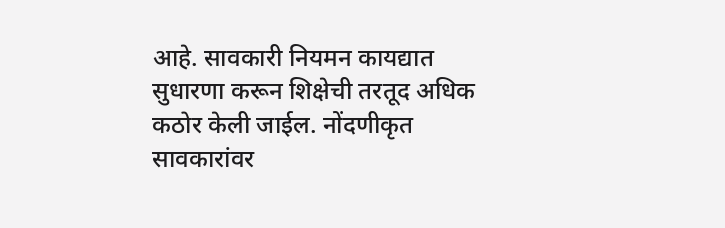आहे. सावकारी नियमन कायद्यात सुधारणा करून शिक्षेची तरतूद अधिक कठोर केली जाईल. नोंदणीकृत सावकारांवर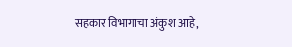सहकार विभागाचा अंकुश आहे,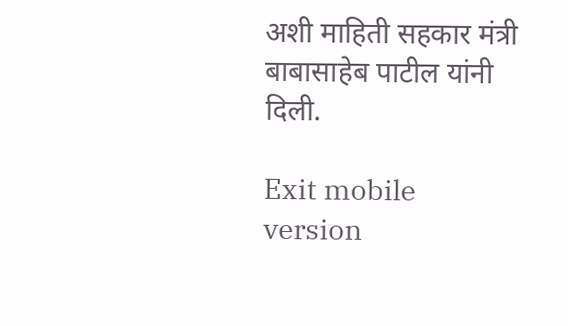अशी माहिती सहकार मंत्री बाबासाहेब पाटील यांनी दिली.

Exit mobile version